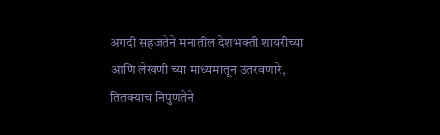अगदी सहजतेने मनातील देशभक्ती शायरीच्या आणि लेखणी च्या माध्यमातून उतरवणारे, तितक्याच निपुणतेने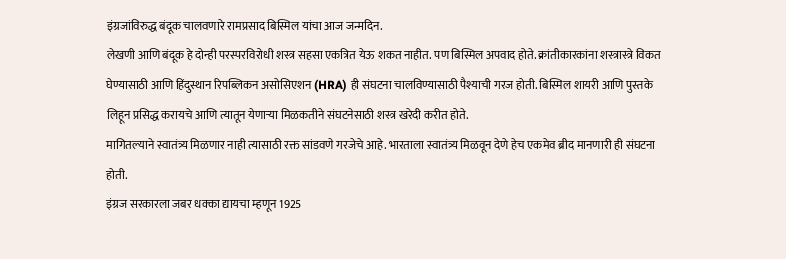इंग्रजांविरुद्ध बंदूक चालवणारे रामप्रसाद बिस्मिल यांचा आज जन्मदिन.
लेखणी आणि बंदूक हे दोन्ही परस्परविरोधी शस्त्र सहसा एकत्रित येऊ शकत नाहीत. पण बिस्मिल अपवाद होते. क्रांतीकारकांना शस्त्रास्त्रे विकत घेण्यासाठी आणि हिंदुस्थान रिपब्लिकन असोसिएशन (HRA) ही संघटना चालविण्यासाठी पैश्याची गरज होती. बिस्मिल शायरी आणि पुस्तके लिहून प्रसिद्ध करायचे आणि त्यातून येणाऱ्या मिळकतीने संघटनेसाठी शस्त्र खरेदी करीत होते.
मागितल्याने स्वातंत्र्य मिळणार नाही त्यासाठी रक्त सांडवणे गरजेचे आहे. भारताला स्वातंत्र्य मिळवून देणे हेच एकमेव ब्रीद मानणारी ही संघटना होती.
इंग्रज सरकारला जबर धक्का द्यायचा म्हणून 1925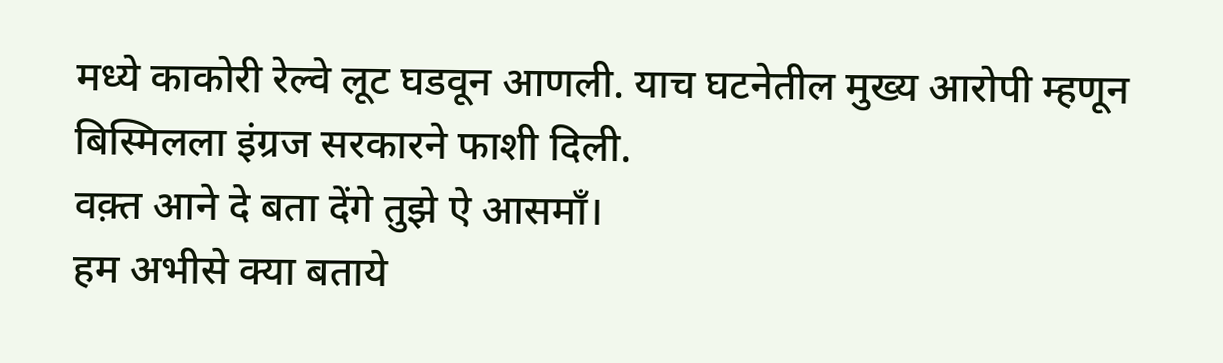मध्ये काकोरी रेल्वे लूट घडवून आणली. याच घटनेतील मुख्य आरोपी म्हणून बिस्मिलला इंग्रज सरकारने फाशी दिली.
वक़्त आने दे बता देंगे तुझे ऐ आसमाँ।
हम अभीसे क्या बताये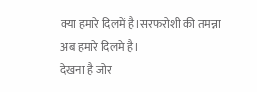क्या हमारे दिलमें है।सरफरोशी की तमन्ना अब हमारे दिलमे है।
देखना है जोर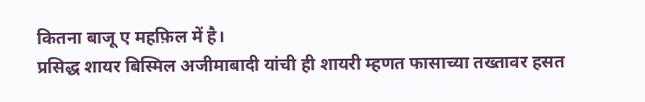कितना बाजू ए महफ़िल में है।
प्रसिद्ध शायर बिस्मिल अजीमाबादी यांची ही शायरी म्हणत फासाच्या तख्तावर हसत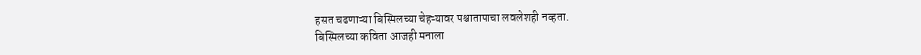हसत चढणाऱ्या बिस्मिलच्या चेहऱ्यावर पश्चातापाचा लवलेशही नव्हता.
बिस्मिलच्या कविता आजही मनाला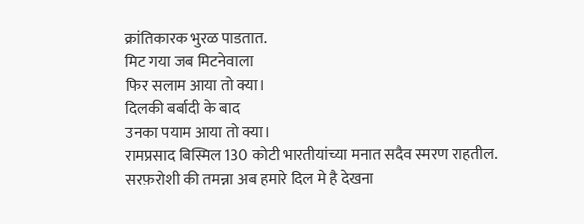क्रांतिकारक भुरळ पाडतात.
मिट गया जब मिटनेवाला
फिर सलाम आया तो क्या।
दिलकी बर्बादी के बाद
उनका पयाम आया तो क्या।
रामप्रसाद बिस्मिल 130 कोटी भारतीयांच्या मनात सदैव स्मरण राहतील.
सरफ़रोशी की तमन्ना अब हमारे दिल मे है देखना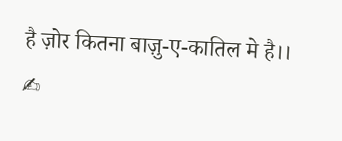है ज़ोर कितना बाज़ु-ए-कातिल मे है।।
✍